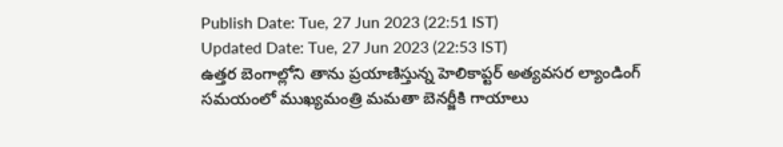Publish Date: Tue, 27 Jun 2023 (22:51 IST)
Updated Date: Tue, 27 Jun 2023 (22:53 IST)
ఉత్తర బెంగాల్లోని తాను ప్రయాణిస్తున్న హెలికాప్టర్ అత్యవసర ల్యాండింగ్ సమయంలో ముఖ్యమంత్రి మమతా బెనర్జీకి గాయాలు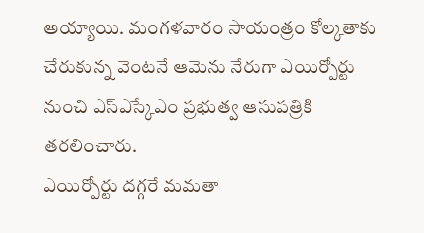అయ్యాయి. మంగళవారం సాయంత్రం కోల్కతాకు చేరుకున్న వెంటనే ఆమెను నేరుగా ఎయిర్పోర్టు నుంచి ఎస్ఎస్కేఎం ప్రభుత్వ ఆసుపత్రికి తరలించారు.
ఎయిర్పోర్టు దగ్గరే మమతా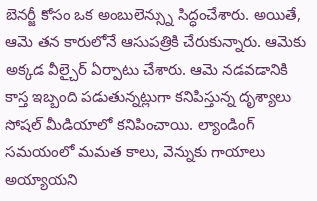బెనర్జీ కోసం ఒక అంబులెన్స్ను సిద్ధంచేశారు. అయితే, ఆమె తన కారులోనే ఆసుపత్రికి చేరుకున్నారు. ఆమెకు అక్కడ వీల్చైర్ ఏర్పాటు చేశారు. ఆమె నడవడానికి కాస్త ఇబ్బంది పడుతున్నట్లుగా కనిపిస్తున్న దృశ్యాలు సోషల్ మీడియాలో కనిపించాయి. ల్యాండింగ్ సమయంలో మమత కాలు, వెన్నుకు గాయాలు అయ్యాయని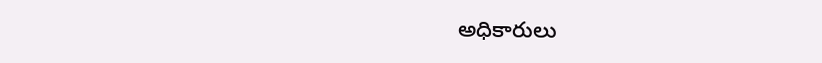అధికారులు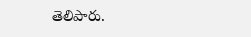తెలిపారు.